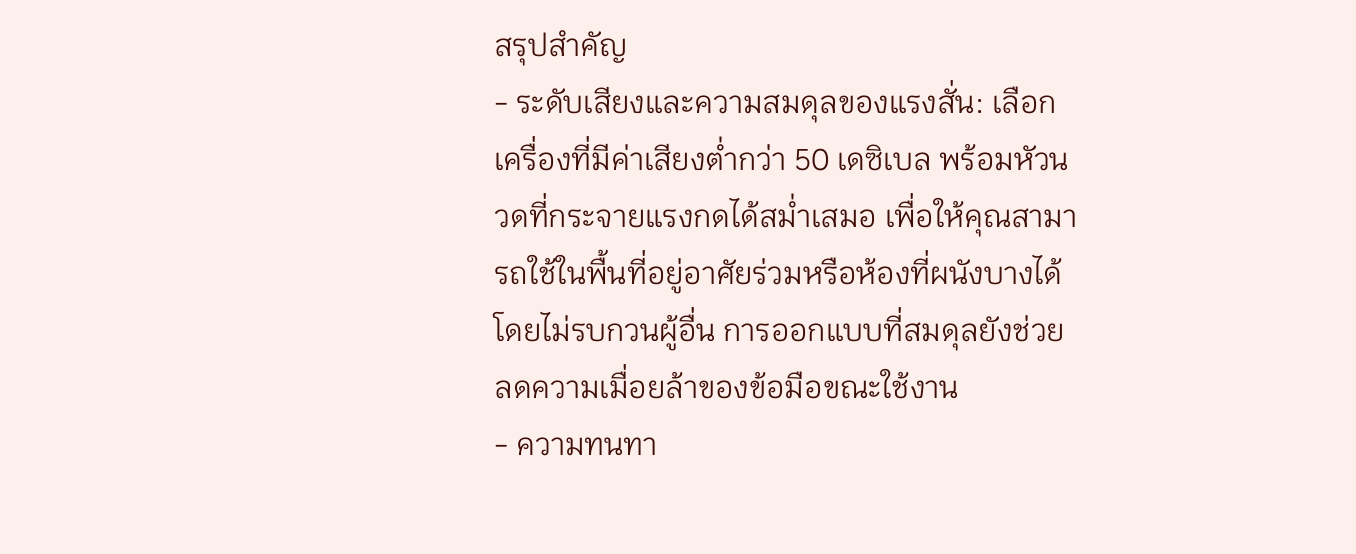สรุปสำคัญ
- ระดับเสียงและความสมดุลของแรงสั่น: เลือกเครื่องที่มีค่าเสียงต่ำกว่า 50 เดซิเบล พร้อมหัวนวดที่กระจายแรงกดได้สม่ำเสมอ เพื่อให้คุณสามารถใช้ในพื้นที่อยู่อาศัยร่วมหรือห้องที่ผนังบางได้โดยไม่รบกวนผู้อื่น การออกแบบที่สมดุลยังช่วยลดความเมื่อยล้าของข้อมือขณะใช้งาน
- ความทนทา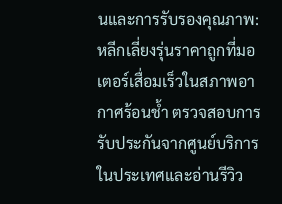นและการรับรองคุณภาพ: หลีกเลี่ยงรุ่นราคาถูกที่มอเตอร์เสื่อมเร็วในสภาพอากาศร้อนช้ำ ตรวจสอบการรับประกันจากศูนย์บริการในประเทศและอ่านรีวิว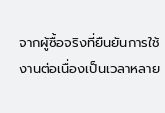จากผู้ซื้อจริงที่ยืนยันการใช้งานต่อเนื่องเป็นเวลาหลาย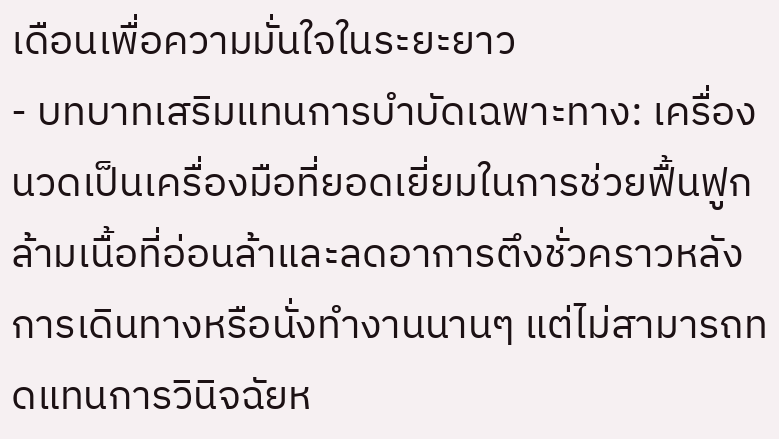เดือนเพื่อความมั่นใจในระยะยาว
- บทบาทเสริมแทนการบำบัดเฉพาะทาง: เครื่องนวดเป็นเครื่องมือที่ยอดเยี่ยมในการช่วยฟื้นฟูกล้ามเนื้อที่อ่อนล้าและลดอาการตึงชั่วคราวหลังการเดินทางหรือนั่งทำงานนานๆ แต่ไม่สามารถทดแทนการวินิจฉัยห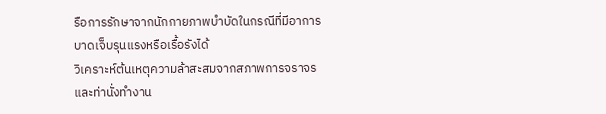รือการรักษาจากนักกายภาพบำบัดในกรณีที่มีอาการบาดเจ็บรุนแรงหรือเรื้อรังได้
วิเคราะห์ต้นเหตุความล้าสะสมจากสภาพการจราจรและท่านั่งทำงาน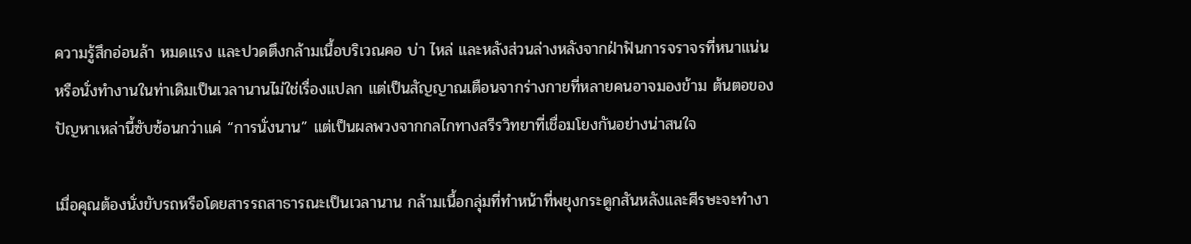ความรู้สึกอ่อนล้า หมดแรง และปวดตึงกล้ามเนื้อบริเวณคอ บ่า ไหล่ และหลังส่วนล่างหลังจากฝ่าฟันการจราจรที่หนาแน่นหรือนั่งทำงานในท่าเดิมเป็นเวลานานไม่ใช่เรื่องแปลก แต่เป็นสัญญาณเตือนจากร่างกายที่หลายคนอาจมองข้าม ต้นตอของปัญหาเหล่านี้ซับซ้อนกว่าแค่ “การนั่งนาน” แต่เป็นผลพวงจากกลไกทางสรีรวิทยาที่เชื่อมโยงกันอย่างน่าสนใจ

เมื่อคุณต้องนั่งขับรถหรือโดยสารรถสาธารณะเป็นเวลานาน กล้ามเนื้อกลุ่มที่ทำหน้าที่พยุงกระดูกสันหลังและศีรษะจะทำงา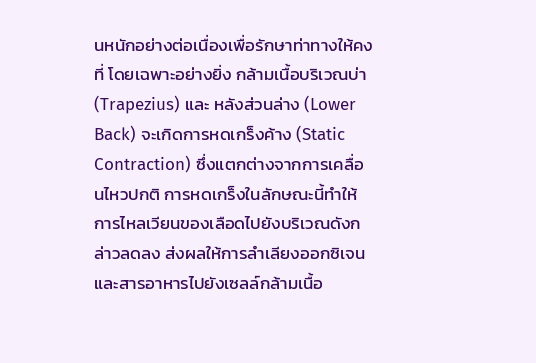นหนักอย่างต่อเนื่องเพื่อรักษาท่าทางให้คงที่ โดยเฉพาะอย่างยิ่ง กล้ามเนื้อบริเวณบ่า (Trapezius) และ หลังส่วนล่าง (Lower Back) จะเกิดการหดเกร็งค้าง (Static Contraction) ซึ่งแตกต่างจากการเคลื่อนไหวปกติ การหดเกร็งในลักษณะนี้ทำให้การไหลเวียนของเลือดไปยังบริเวณดังกล่าวลดลง ส่งผลให้การลำเลียงออกซิเจนและสารอาหารไปยังเซลล์กล้ามเนื้อ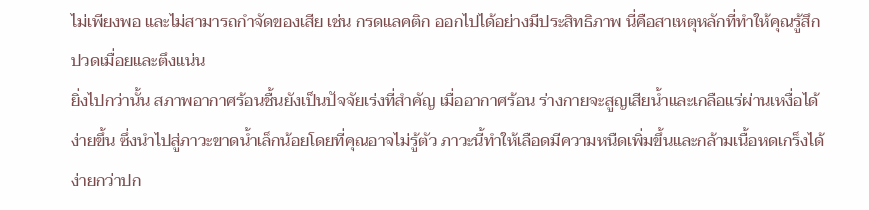ไม่เพียงพอ และไม่สามารถกำจัดของเสีย เช่น กรดแลคติก ออกไปได้อย่างมีประสิทธิภาพ นี่คือสาเหตุหลักที่ทำให้คุณรู้สึกปวดเมื่อยและตึงแน่น
ยิ่งไปกว่านั้น สภาพอากาศร้อนชื้นยังเป็นปัจจัยเร่งที่สำคัญ เมื่ออากาศร้อน ร่างกายจะสูญเสียน้ำและเกลือแร่ผ่านเหงื่อได้ง่ายขึ้น ซึ่งนำไปสู่ภาวะขาดน้ำเล็กน้อยโดยที่คุณอาจไม่รู้ตัว ภาวะนี้ทำให้เลือดมีความหนืดเพิ่มขึ้นและกล้ามเนื้อหดเกร็งได้ง่ายกว่าปก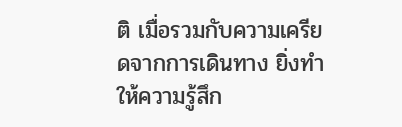ติ เมื่อรวมกับความเครียดจากการเดินทาง ยิ่งทำให้ความรู้สึก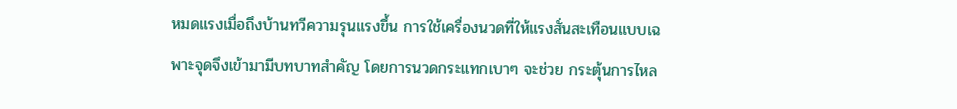หมดแรงเมื่อถึงบ้านทวีความรุนแรงขึ้น การใช้เครื่องนวดที่ให้แรงสั่นสะเทือนแบบเฉพาะจุดจึงเข้ามามีบทบาทสำคัญ โดยการนวดกระแทกเบาๆ จะช่วย กระตุ้นการไหล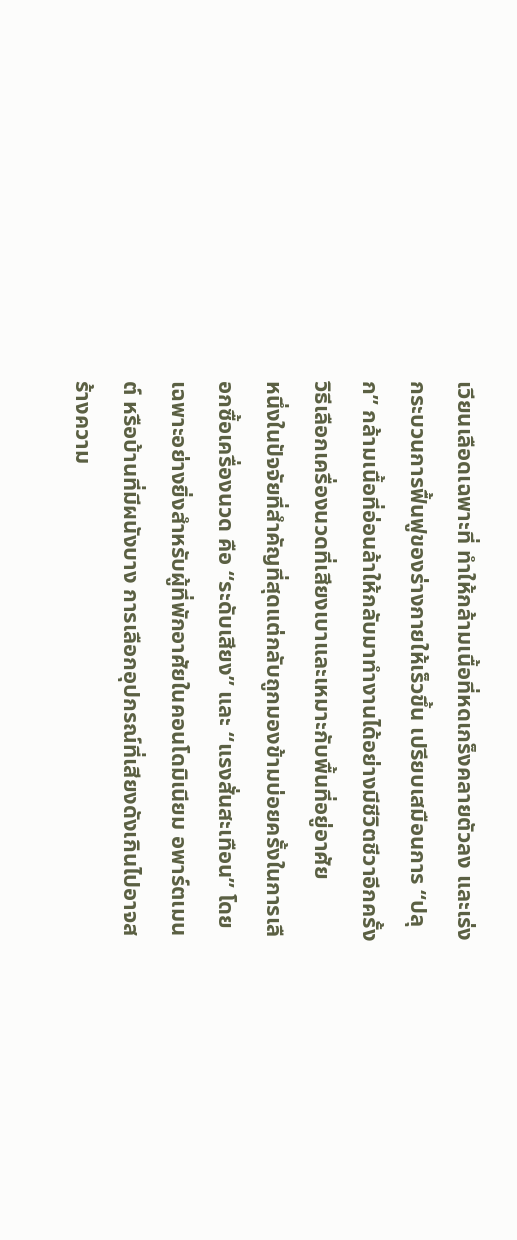เวียนเลือดเฉพาะที่ ทำให้กล้ามเนื้อที่หดเกร็งคลายตัวลง และเร่งกระบวนการฟื้นฟูของร่างกายให้เร็วขึ้น เปรียบเสมือนการ “ปลุก” กล้ามเนื้อที่อ่อนล้าให้กลับมาทำงานได้อย่างมีชีวิตชีวาอีกครั้ง
วิธีเลือกเครื่องนวดที่เสียงเบาและเหมาะกับพื้นที่อยู่อาศัย
หนึ่งในปัจจัยที่สำคัญที่สุดแต่กลับถูกมองข้ามบ่อยครั้งในการเลือกซื้อเครื่องนวด คือ “ระดับเสียง” และ “แรงสั่นสะเทือน” โดยเฉพาะอย่างยิ่งสำหรับผู้ที่พักอาศัยในคอนโดมิเนียม อพาร์ตเมนต์ หรือบ้านที่มีผนังบาง การเลือกอุปกรณ์ที่เสียงดังเกินไปอาจสร้างความ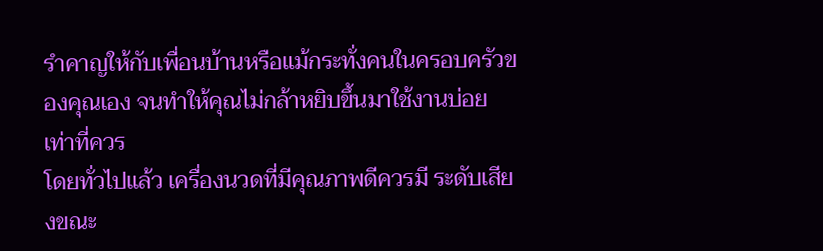รำคาญให้กับเพื่อนบ้านหรือแม้กระทั่งคนในครอบครัวของคุณเอง จนทำให้คุณไม่กล้าหยิบขึ้นมาใช้งานบ่อยเท่าที่ควร
โดยทั่วไปแล้ว เครื่องนวดที่มีคุณภาพดีควรมี ระดับเสียงขณะ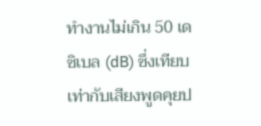ทำงานไม่เกิน 50 เดซิเบล (dB) ซึ่งเทียบเท่ากับเสียงพูดคุยป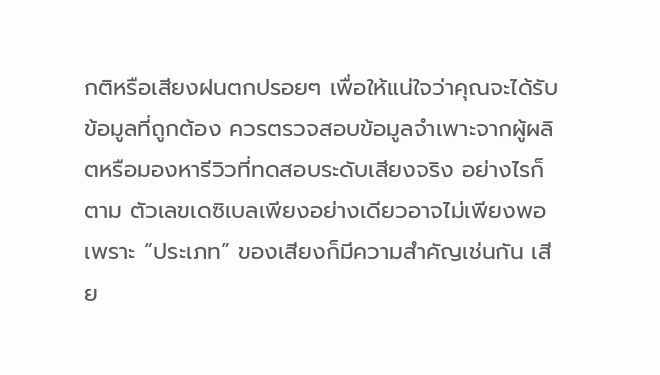กติหรือเสียงฝนตกปรอยๆ เพื่อให้แน่ใจว่าคุณจะได้รับข้อมูลที่ถูกต้อง ควรตรวจสอบข้อมูลจำเพาะจากผู้ผลิตหรือมองหารีวิวที่ทดสอบระดับเสียงจริง อย่างไรก็ตาม ตัวเลขเดซิเบลเพียงอย่างเดียวอาจไม่เพียงพอ เพราะ “ประเภท” ของเสียงก็มีความสำคัญเช่นกัน เสีย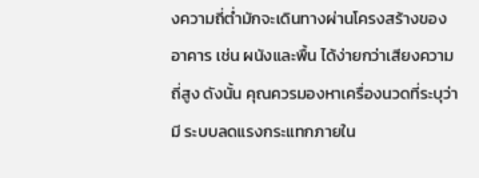งความถี่ต่ำมักจะเดินทางผ่านโครงสร้างของอาคาร เช่น ผนังและพื้น ได้ง่ายกว่าเสียงความถี่สูง ดังนั้น คุณควรมองหาเครื่องนวดที่ระบุว่ามี ระบบลดแรงกระแทกภายใน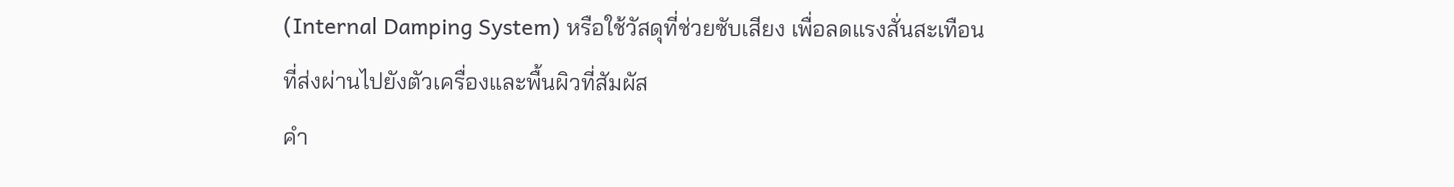(Internal Damping System) หรือใช้วัสดุที่ช่วยซับเสียง เพื่อลดแรงสั่นสะเทือนที่ส่งผ่านไปยังตัวเครื่องและพื้นผิวที่สัมผัส
คำ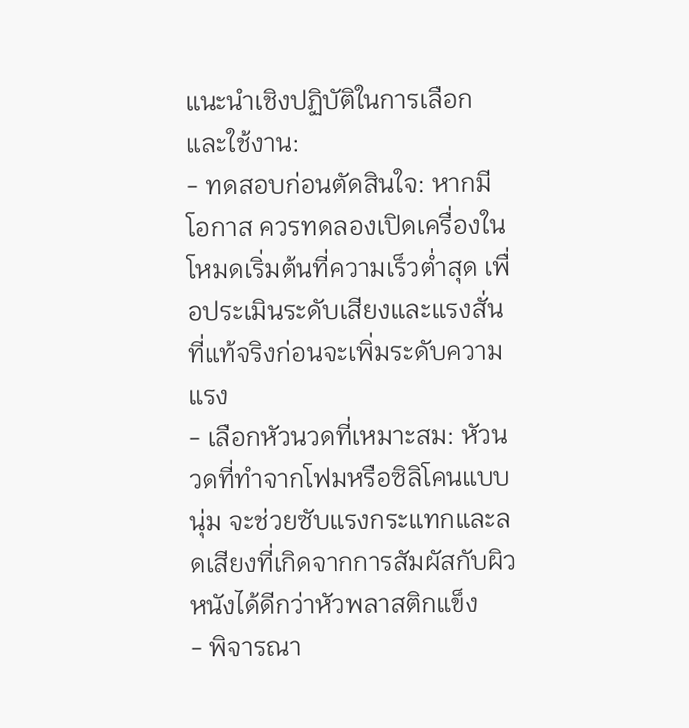แนะนำเชิงปฏิบัติในการเลือกและใช้งาน:
- ทดสอบก่อนตัดสินใจ: หากมีโอกาส ควรทดลองเปิดเครื่องในโหมดเริ่มต้นที่ความเร็วต่ำสุด เพื่อประเมินระดับเสียงและแรงสั่นที่แท้จริงก่อนจะเพิ่มระดับความแรง
- เลือกหัวนวดที่เหมาะสม: หัวนวดที่ทำจากโฟมหรือซิลิโคนแบบนุ่ม จะช่วยซับแรงกระแทกและลดเสียงที่เกิดจากการสัมผัสกับผิวหนังได้ดีกว่าหัวพลาสติกแข็ง
- พิจารณา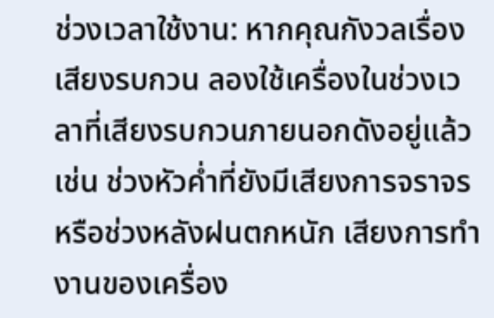ช่วงเวลาใช้งาน: หากคุณกังวลเรื่องเสียงรบกวน ลองใช้เครื่องในช่วงเวลาที่เสียงรบกวนภายนอกดังอยู่แล้ว เช่น ช่วงหัวค่ำที่ยังมีเสียงการจราจร หรือช่วงหลังฝนตกหนัก เสียงการทำงานของเครื่อง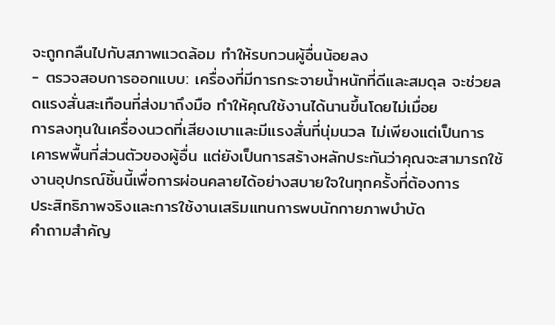จะถูกกลืนไปกับสภาพแวดล้อม ทำให้รบกวนผู้อื่นน้อยลง
- ตรวจสอบการออกแบบ: เครื่องที่มีการกระจายน้ำหนักที่ดีและสมดุล จะช่วยลดแรงสั่นสะเทือนที่ส่งมาถึงมือ ทำให้คุณใช้งานได้นานขึ้นโดยไม่เมื่อย
การลงทุนในเครื่องนวดที่เสียงเบาและมีแรงสั่นที่นุ่มนวล ไม่เพียงแต่เป็นการเคารพพื้นที่ส่วนตัวของผู้อื่น แต่ยังเป็นการสร้างหลักประกันว่าคุณจะสามารถใช้งานอุปกรณ์ชิ้นนี้เพื่อการผ่อนคลายได้อย่างสบายใจในทุกครั้งที่ต้องการ
ประสิทธิภาพจริงและการใช้งานเสริมแทนการพบนักกายภาพบำบัด
คำถามสำคัญ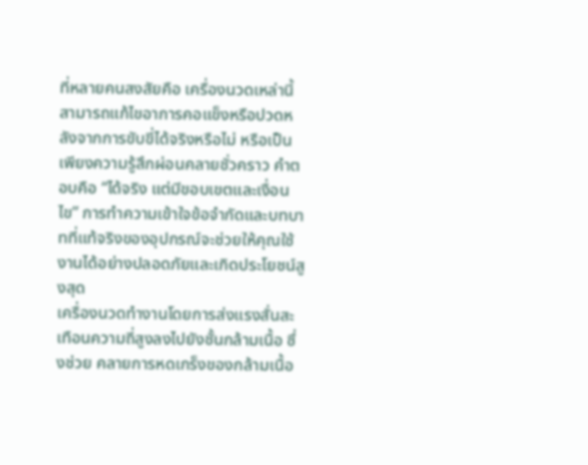ที่หลายคนสงสัยคือ เครื่องนวดเหล่านี้สามารถแก้ไขอาการคอแข็งหรือปวดหลังจากการขับขี่ได้จริงหรือไม่ หรือเป็นเพียงความรู้สึกผ่อนคลายชั่วคราว คำตอบคือ “ได้จริง แต่มีขอบเขตและเงื่อนไข” การทำความเข้าใจข้อจำกัดและบทบาทที่แท้จริงของอุปกรณ์จะช่วยให้คุณใช้งานได้อย่างปลอดภัยและเกิดประโยชน์สูงสุด
เครื่องนวดทำงานโดยการส่งแรงสั่นสะเทือนความถี่สูงลงไปยังชั้นกล้ามเนื้อ ซึ่งช่วย คลายการหดเกร็งของกล้ามเนื้อ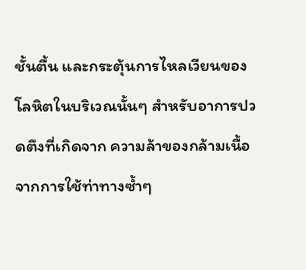ชั้นตื้น และกระตุ้นการไหลเวียนของโลหิตในบริเวณนั้นๆ สำหรับอาการปวดตึงที่เกิดจาก ความล้าของกล้ามเนื้อจากการใช้ท่าทางซ้ำๆ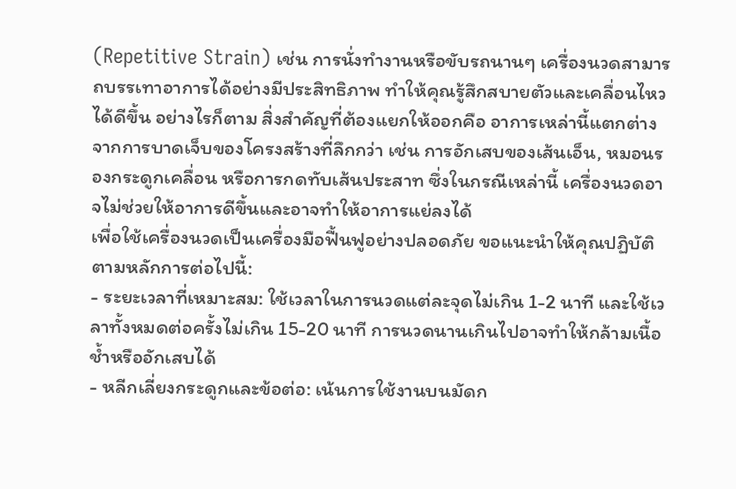(Repetitive Strain) เช่น การนั่งทำงานหรือขับรถนานๆ เครื่องนวดสามารถบรรเทาอาการได้อย่างมีประสิทธิภาพ ทำให้คุณรู้สึกสบายตัวและเคลื่อนไหวได้ดีขึ้น อย่างไรก็ตาม สิ่งสำคัญที่ต้องแยกให้ออกคือ อาการเหล่านี้แตกต่างจากการบาดเจ็บของโครงสร้างที่ลึกกว่า เช่น การอักเสบของเส้นเอ็น, หมอนรองกระดูกเคลื่อน หรือการกดทับเส้นประสาท ซึ่งในกรณีเหล่านี้ เครื่องนวดอาจไม่ช่วยให้อาการดีขึ้นและอาจทำให้อาการแย่ลงได้
เพื่อใช้เครื่องนวดเป็นเครื่องมือฟื้นฟูอย่างปลอดภัย ขอแนะนำให้คุณปฏิบัติตามหลักการต่อไปนี้:
- ระยะเวลาที่เหมาะสม: ใช้เวลาในการนวดแต่ละจุดไม่เกิน 1-2 นาที และใช้เวลาทั้งหมดต่อครั้งไม่เกิน 15-20 นาที การนวดนานเกินไปอาจทำให้กล้ามเนื้อช้ำหรืออักเสบได้
- หลีกเลี่ยงกระดูกและข้อต่อ: เน้นการใช้งานบนมัดก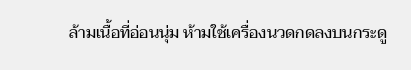ล้ามเนื้อที่อ่อนนุ่ม ห้ามใช้เครื่องนวดกดลงบนกระดู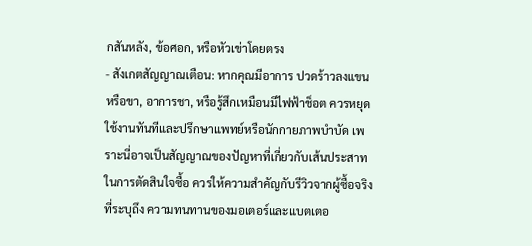กสันหลัง, ข้อศอก, หรือหัวเข่าโดยตรง
- สังเกตสัญญาณเตือน: หากคุณมีอาการ ปวดร้าวลงแขนหรือขา, อาการชา, หรือรู้สึกเหมือนมีไฟฟ้าช็อต ควรหยุดใช้งานทันทีและปรึกษาแพทย์หรือนักกายภาพบำบัด เพราะนี่อาจเป็นสัญญาณของปัญหาที่เกี่ยวกับเส้นประสาท
ในการตัดสินใจซื้อ ควรให้ความสำคัญกับรีวิวจากผู้ซื้อจริงที่ระบุถึง ความทนทานของมอเตอร์และแบตเตอ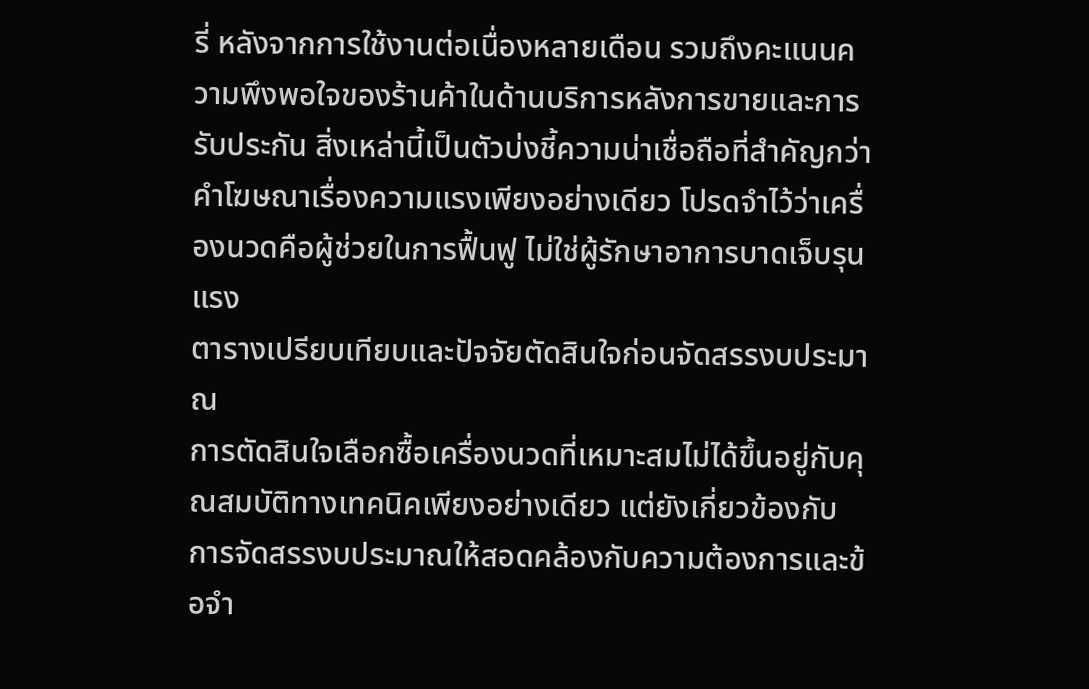รี่ หลังจากการใช้งานต่อเนื่องหลายเดือน รวมถึงคะแนนความพึงพอใจของร้านค้าในด้านบริการหลังการขายและการรับประกัน สิ่งเหล่านี้เป็นตัวบ่งชี้ความน่าเชื่อถือที่สำคัญกว่าคำโฆษณาเรื่องความแรงเพียงอย่างเดียว โปรดจำไว้ว่าเครื่องนวดคือผู้ช่วยในการฟื้นฟู ไม่ใช่ผู้รักษาอาการบาดเจ็บรุนแรง
ตารางเปรียบเทียบและปัจจัยตัดสินใจก่อนจัดสรรงบประมาณ
การตัดสินใจเลือกซื้อเครื่องนวดที่เหมาะสมไม่ได้ขึ้นอยู่กับคุณสมบัติทางเทคนิคเพียงอย่างเดียว แต่ยังเกี่ยวข้องกับการจัดสรรงบประมาณให้สอดคล้องกับความต้องการและข้อจำ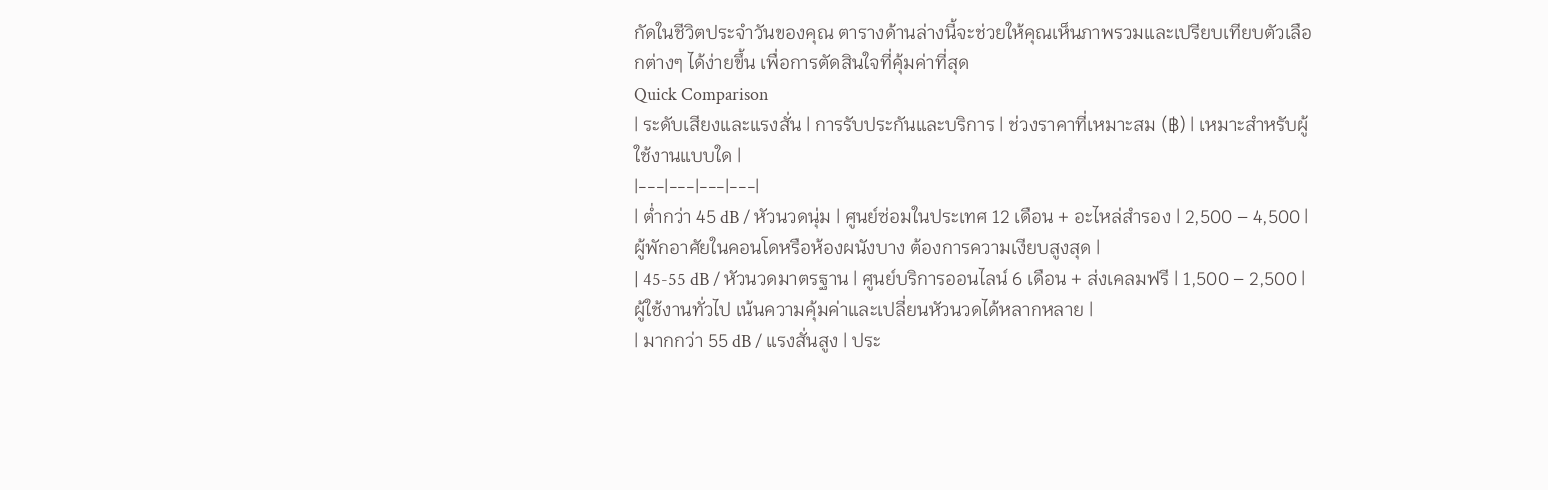กัดในชีวิตประจำวันของคุณ ตารางด้านล่างนี้จะช่วยให้คุณเห็นภาพรวมและเปรียบเทียบตัวเลือกต่างๆ ได้ง่ายขึ้น เพื่อการตัดสินใจที่คุ้มค่าที่สุด
Quick Comparison
| ระดับเสียงและแรงสั่น | การรับประกันและบริการ | ช่วงราคาที่เหมาะสม (฿) | เหมาะสำหรับผู้ใช้งานแบบใด |
|---|---|---|---|
| ต่ำกว่า 45 dB / หัวนวดนุ่ม | ศูนย์ซ่อมในประเทศ 12 เดือน + อะไหล่สำรอง | 2,500 – 4,500 | ผู้พักอาศัยในคอนโดหรือห้องผนังบาง ต้องการความเงียบสูงสุด |
| 45-55 dB / หัวนวดมาตรฐาน | ศูนย์บริการออนไลน์ 6 เดือน + ส่งเคลมฟรี | 1,500 – 2,500 | ผู้ใช้งานทั่วไป เน้นความคุ้มค่าและเปลี่ยนหัวนวดได้หลากหลาย |
| มากกว่า 55 dB / แรงสั่นสูง | ประ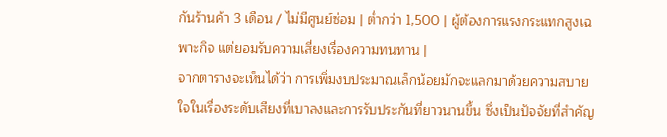กันร้านค้า 3 เดือน / ไม่มีศูนย์ซ่อม | ต่ำกว่า 1,500 | ผู้ต้องการแรงกระแทกสูงเฉพาะกิจ แต่ยอมรับความเสี่ยงเรื่องความทนทาน |
จากตารางจะเห็นได้ว่า การเพิ่มงบประมาณเล็กน้อยมักจะแลกมาด้วยความสบายใจในเรื่องระดับเสียงที่เบาลงและการรับประกันที่ยาวนานขึ้น ซึ่งเป็นปัจจัยที่สำคัญ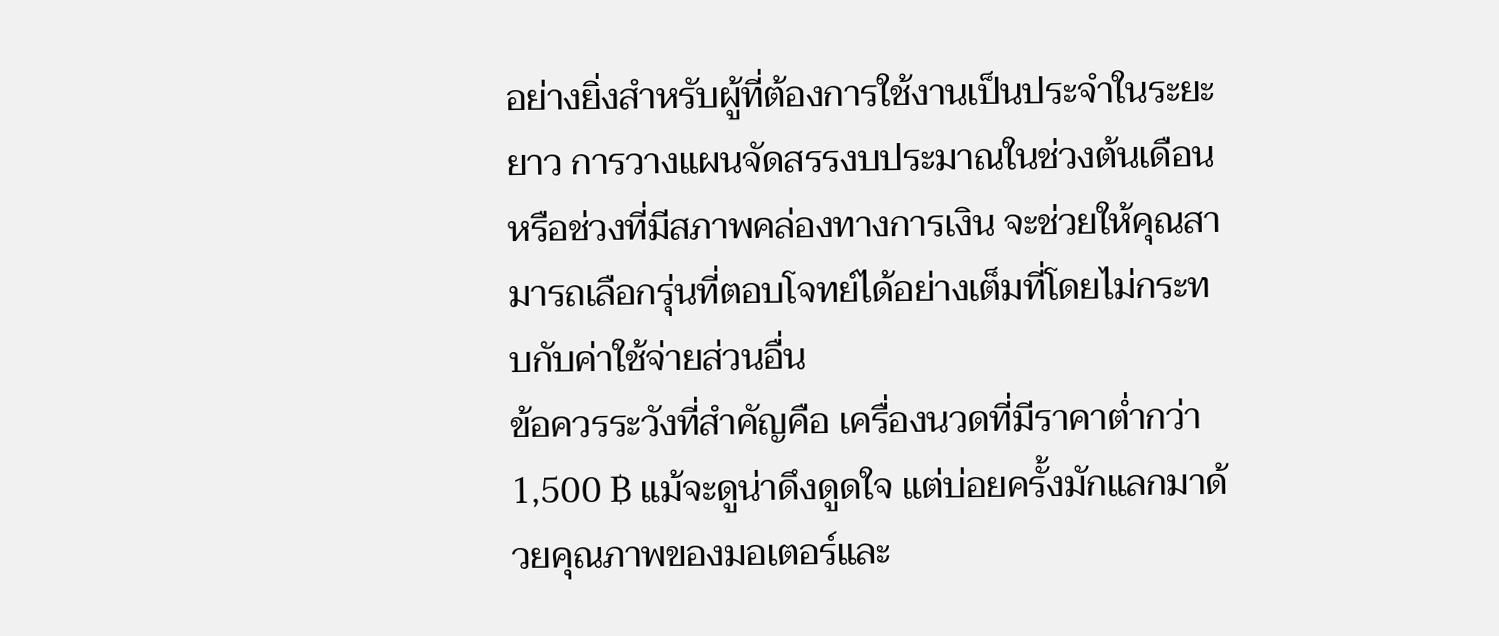อย่างยิ่งสำหรับผู้ที่ต้องการใช้งานเป็นประจำในระยะยาว การวางแผนจัดสรรงบประมาณในช่วงต้นเดือนหรือช่วงที่มีสภาพคล่องทางการเงิน จะช่วยให้คุณสามารถเลือกรุ่นที่ตอบโจทย์ได้อย่างเต็มที่โดยไม่กระทบกับค่าใช้จ่ายส่วนอื่น
ข้อควรระวังที่สำคัญคือ เครื่องนวดที่มีราคาต่ำกว่า 1,500 ฿ แม้จะดูน่าดึงดูดใจ แต่บ่อยครั้งมักแลกมาด้วยคุณภาพของมอเตอร์และ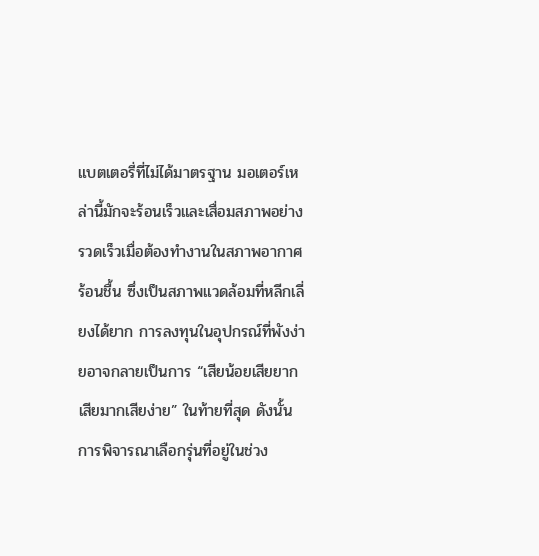แบตเตอรี่ที่ไม่ได้มาตรฐาน มอเตอร์เหล่านี้มักจะร้อนเร็วและเสื่อมสภาพอย่างรวดเร็วเมื่อต้องทำงานในสภาพอากาศร้อนชื้น ซึ่งเป็นสภาพแวดล้อมที่หลีกเลี่ยงได้ยาก การลงทุนในอุปกรณ์ที่พังง่ายอาจกลายเป็นการ “เสียน้อยเสียยาก เสียมากเสียง่าย” ในท้ายที่สุด ดังนั้น การพิจารณาเลือกรุ่นที่อยู่ในช่วง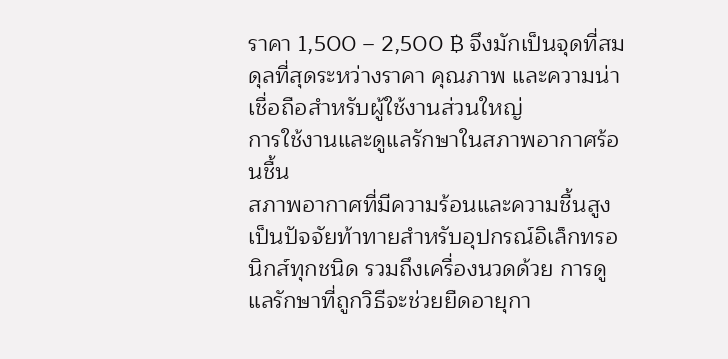ราคา 1,500 – 2,500 ฿ จึงมักเป็นจุดที่สมดุลที่สุดระหว่างราคา คุณภาพ และความน่าเชื่อถือสำหรับผู้ใช้งานส่วนใหญ่
การใช้งานและดูแลรักษาในสภาพอากาศร้อนชื้น
สภาพอากาศที่มีความร้อนและความชื้นสูงเป็นปัจจัยท้าทายสำหรับอุปกรณ์อิเล็กทรอนิกส์ทุกชนิด รวมถึงเครื่องนวดด้วย การดูแลรักษาที่ถูกวิธีจะช่วยยืดอายุกา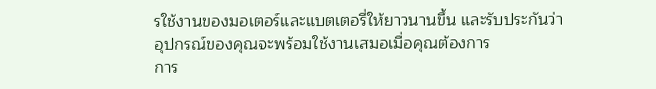รใช้งานของมอเตอร์และแบตเตอรี่ให้ยาวนานขึ้น และรับประกันว่าอุปกรณ์ของคุณจะพร้อมใช้งานเสมอเมื่อคุณต้องการ
การ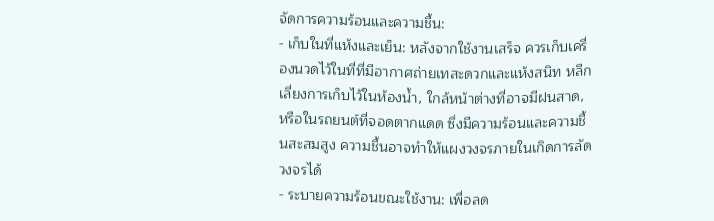จัดการความร้อนและความชื้น:
- เก็บในที่แห้งและเย็น: หลังจากใช้งานเสร็จ ควรเก็บเครื่องนวดไว้ในที่ที่มีอากาศถ่ายเทสะดวกและแห้งสนิท หลีกเลี่ยงการเก็บไว้ในห้องน้ำ, ใกล้หน้าต่างที่อาจมีฝนสาด, หรือในรถยนต์ที่จอดตากแดด ซึ่งมีความร้อนและความชื้นสะสมสูง ความชื้นอาจทำให้แผงวงจรภายในเกิดการลัดวงจรได้
- ระบายความร้อนขณะใช้งาน: เพื่อลด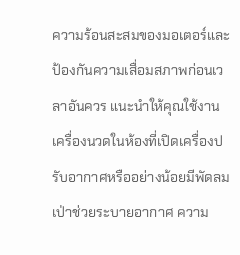ความร้อนสะสมของมอเตอร์และป้องกันความเสื่อมสภาพก่อนเวลาอันควร แนะนำให้คุณใช้งานเครื่องนวดในห้องที่เปิดเครื่องปรับอากาศหรืออย่างน้อยมีพัดลมเป่าช่วยระบายอากาศ ความ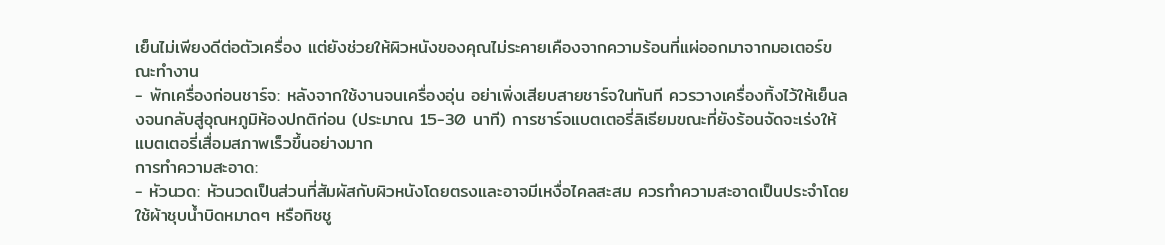เย็นไม่เพียงดีต่อตัวเครื่อง แต่ยังช่วยให้ผิวหนังของคุณไม่ระคายเคืองจากความร้อนที่แผ่ออกมาจากมอเตอร์ขณะทำงาน
- พักเครื่องก่อนชาร์จ: หลังจากใช้งานจนเครื่องอุ่น อย่าเพิ่งเสียบสายชาร์จในทันที ควรวางเครื่องทิ้งไว้ให้เย็นลงจนกลับสู่อุณหภูมิห้องปกติก่อน (ประมาณ 15-30 นาที) การชาร์จแบตเตอรี่ลิเธียมขณะที่ยังร้อนจัดจะเร่งให้แบตเตอรี่เสื่อมสภาพเร็วขึ้นอย่างมาก
การทำความสะอาด:
- หัวนวด: หัวนวดเป็นส่วนที่สัมผัสกับผิวหนังโดยตรงและอาจมีเหงื่อไคลสะสม ควรทำความสะอาดเป็นประจำโดยใช้ผ้าชุบน้ำบิดหมาดๆ หรือทิชชู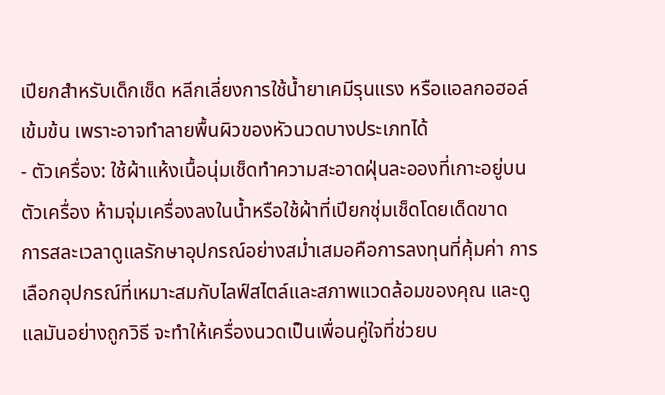เปียกสำหรับเด็กเช็ด หลีกเลี่ยงการใช้น้ำยาเคมีรุนแรง หรือแอลกอฮอล์เข้มข้น เพราะอาจทำลายพื้นผิวของหัวนวดบางประเภทได้
- ตัวเครื่อง: ใช้ผ้าแห้งเนื้อนุ่มเช็ดทำความสะอาดฝุ่นละอองที่เกาะอยู่บนตัวเครื่อง ห้ามจุ่มเครื่องลงในน้ำหรือใช้ผ้าที่เปียกชุ่มเช็ดโดยเด็ดขาด
การสละเวลาดูแลรักษาอุปกรณ์อย่างสม่ำเสมอคือการลงทุนที่คุ้มค่า การเลือกอุปกรณ์ที่เหมาะสมกับไลฟ์สไตล์และสภาพแวดล้อมของคุณ และดูแลมันอย่างถูกวิธี จะทำให้เครื่องนวดเป็นเพื่อนคู่ใจที่ช่วยบ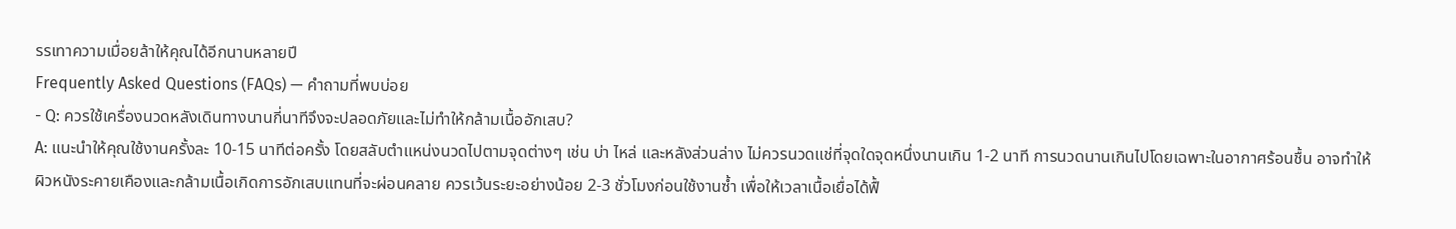รรเทาความเมื่อยล้าให้คุณได้อีกนานหลายปี
Frequently Asked Questions (FAQs) — คำถามที่พบบ่อย
- Q: ควรใช้เครื่องนวดหลังเดินทางนานกี่นาทีจึงจะปลอดภัยและไม่ทำให้กล้ามเนื้ออักเสบ?
A: แนะนำให้คุณใช้งานครั้งละ 10-15 นาทีต่อครั้ง โดยสลับตำแหน่งนวดไปตามจุดต่างๆ เช่น บ่า ไหล่ และหลังส่วนล่าง ไม่ควรนวดแช่ที่จุดใดจุดหนึ่งนานเกิน 1-2 นาที การนวดนานเกินไปโดยเฉพาะในอากาศร้อนชื้น อาจทำให้ผิวหนังระคายเคืองและกล้ามเนื้อเกิดการอักเสบแทนที่จะผ่อนคลาย ควรเว้นระยะอย่างน้อย 2-3 ชั่วโมงก่อนใช้งานซ้ำ เพื่อให้เวลาเนื้อเยื่อได้ฟื้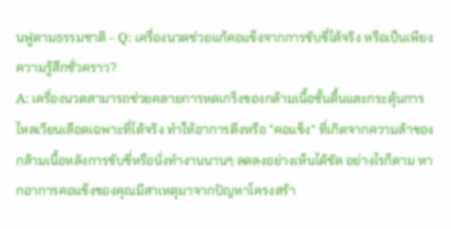นฟูตามธรรมชาติ - Q: เครื่องนวดช่วยแก้คอแข็งจากการขับขี่ได้จริง หรือเป็นเพียงความรู้สึกชั่วคราว?
A: เครื่องนวดสามารถช่วยคลายการหดเกร็งของกล้ามเนื้อชั้นตื้นและกระตุ้นการไหลเวียนเลือดเฉพาะที่ได้จริง ทำให้อาการตึงหรือ "คอแข็ง" ที่เกิดจากความล้าของกล้ามเนื้อหลังการขับขี่หรือนั่งทำงานนานๆ ลดลงอย่างเห็นได้ชัด อย่างไรก็ตาม หากอาการคอแข็งของคุณมีสาเหตุมาจากปัญหาโครงสร้า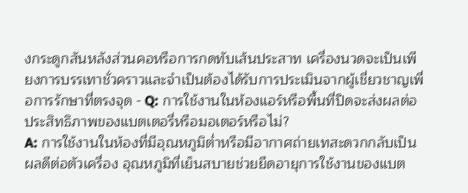งกระดูกสันหลังส่วนคอหรือการกดทับเส้นประสาท เครื่องนวดจะเป็นเพียงการบรรเทาชั่วคราวและจำเป็นต้องได้รับการประเมินจากผู้เชี่ยวชาญเพื่อการรักษาที่ตรงจุด - Q: การใช้งานในห้องแอร์หรือพื้นที่ปิดจะส่งผลต่อประสิทธิภาพของแบตเตอรี่หรือมอเตอร์หรือไม่?
A: การใช้งานในห้องที่มีอุณหภูมิต่ำหรือมีอากาศถ่ายเทสะดวกกลับเป็นผลดีต่อตัวเครื่อง อุณหภูมิที่เย็นสบายช่วยยืดอายุการใช้งานของแบต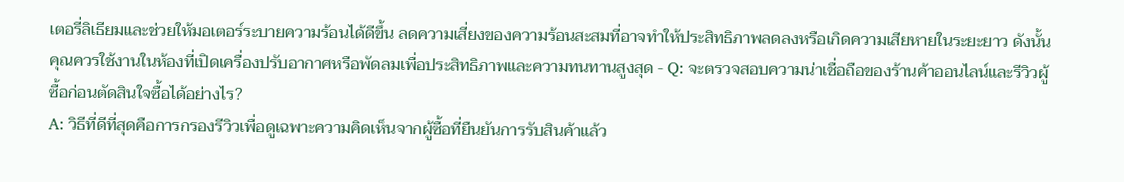เตอรี่ลิเธียมและช่วยให้มอเตอร์ระบายความร้อนได้ดีขึ้น ลดความเสี่ยงของความร้อนสะสมที่อาจทำให้ประสิทธิภาพลดลงหรือเกิดความเสียหายในระยะยาว ดังนั้น คุณควรใช้งานในห้องที่เปิดเครื่องปรับอากาศหรือพัดลมเพื่อประสิทธิภาพและความทนทานสูงสุด - Q: จะตรวจสอบความน่าเชื่อถือของร้านค้าออนไลน์และรีวิวผู้ซื้อก่อนตัดสินใจซื้อได้อย่างไร?
A: วิธีที่ดีที่สุดคือการกรองรีวิวเพื่อดูเฉพาะความคิดเห็นจากผู้ซื้อที่ยืนยันการรับสินค้าแล้ว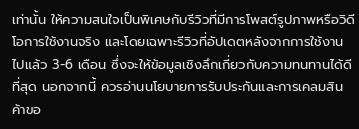เท่านั้น ให้ความสนใจเป็นพิเศษกับรีวิวที่มีการโพสต์รูปภาพหรือวิดีโอการใช้งานจริง และโดยเฉพาะรีวิวที่อัปเดตหลังจากการใช้งานไปแล้ว 3-6 เดือน ซึ่งจะให้ข้อมูลเชิงลึกเกี่ยวกับความทนทานได้ดีที่สุด นอกจากนี้ ควรอ่านนโยบายการรับประกันและการเคลมสินค้าขอ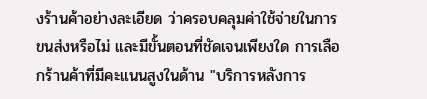งร้านค้าอย่างละเอียด ว่าครอบคลุมค่าใช้จ่ายในการขนส่งหรือไม่ และมีขั้นตอนที่ชัดเจนเพียงใด การเลือกร้านค้าที่มีคะแนนสูงในด้าน "บริการหลังการ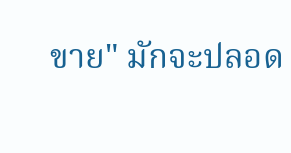ขาย" มักจะปลอด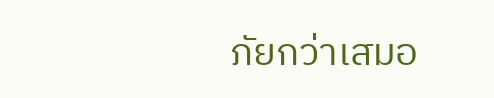ภัยกว่าเสมอ